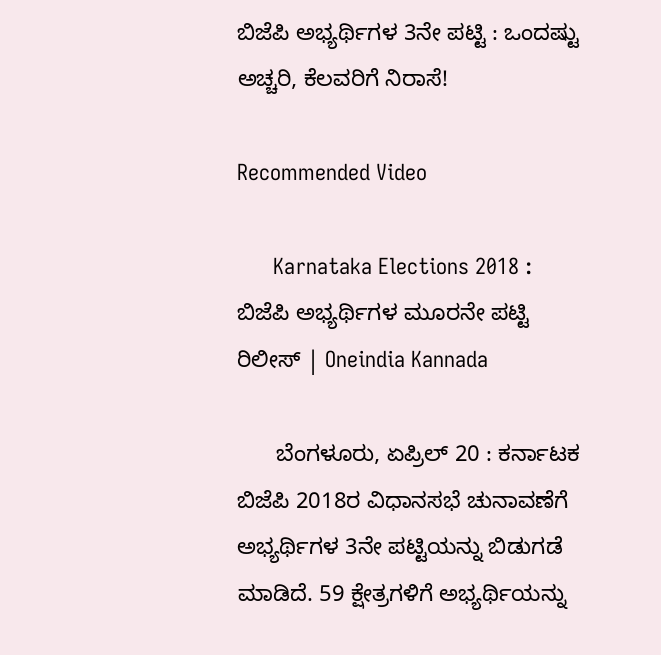ಬಿಜೆಪಿ ಅಭ್ಯರ್ಥಿಗಳ 3ನೇ ಪಟ್ಟಿ : ಒಂದಷ್ಟು ಅಚ್ಚರಿ, ಕೆಲವರಿಗೆ ನಿರಾಸೆ!

Recommended Video

      Karnataka Elections 2018 : ಬಿಜೆಪಿ ಅಭ್ಯರ್ಥಿಗಳ ಮೂರನೇ ಪಟ್ಟಿ ರಿಲೀಸ್ | Oneindia Kannada

      ಬೆಂಗಳೂರು, ಏಪ್ರಿಲ್ 20 : ಕರ್ನಾಟಕ ಬಿಜೆಪಿ 2018ರ ವಿಧಾನಸಭೆ ಚುನಾವಣೆಗೆ ಅಭ್ಯರ್ಥಿಗಳ 3ನೇ ಪಟ್ಟಿಯನ್ನು ಬಿಡುಗಡೆ ಮಾಡಿದೆ. 59 ಕ್ಷೇತ್ರಗಳಿಗೆ ಅಭ್ಯರ್ಥಿಯನ್ನು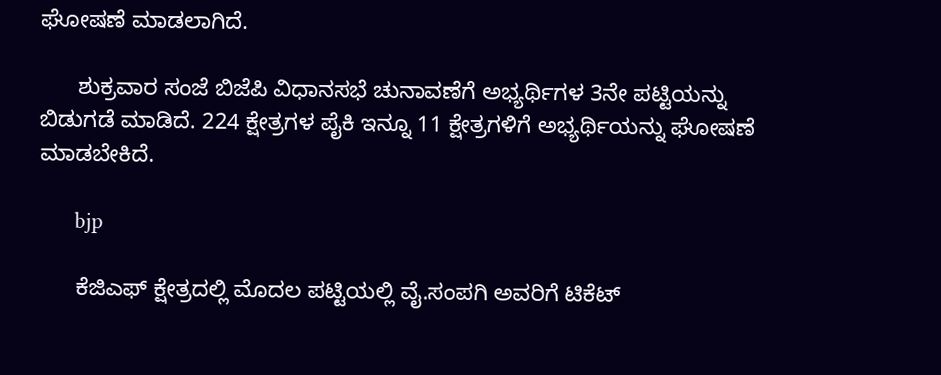ಘೋಷಣೆ ಮಾಡಲಾಗಿದೆ.

      ಶುಕ್ರವಾರ ಸಂಜೆ ಬಿಜೆಪಿ ವಿಧಾನಸಭೆ ಚುನಾವಣೆಗೆ ಅಭ್ಯರ್ಥಿಗಳ 3ನೇ ಪಟ್ಟಿಯನ್ನು ಬಿಡುಗಡೆ ಮಾಡಿದೆ. 224 ಕ್ಷೇತ್ರಗಳ ಪೈಕಿ ಇನ್ನೂ 11 ಕ್ಷೇತ್ರಗಳಿಗೆ ಅಭ್ಯರ್ಥಿಯನ್ನು ಘೋಷಣೆ ಮಾಡಬೇಕಿದೆ.

      bjp

      ಕೆಜಿಎಫ್‌ ಕ್ಷೇತ್ರದಲ್ಲಿ ಮೊದಲ ಪಟ್ಟಿಯಲ್ಲಿ ವೈ.ಸಂಪಗಿ ಅವರಿಗೆ ಟಿಕೆಟ್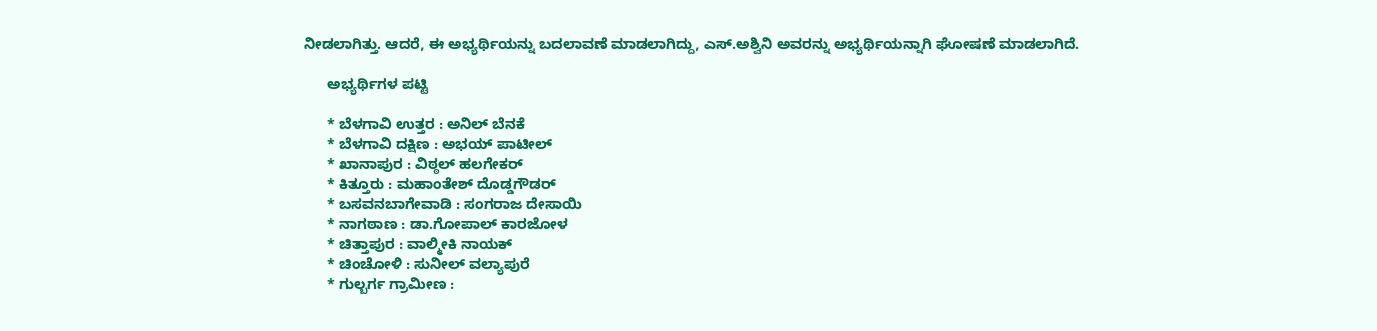ನೀಡಲಾಗಿತ್ತು. ಆದರೆ, ಈ ಅಭ್ಯರ್ಥಿಯನ್ನು ಬದಲಾವಣೆ ಮಾಡಲಾಗಿದ್ದು, ಎಸ್.ಅಶ್ವಿನಿ ಅವರನ್ನು ಅಭ್ಯರ್ಥಿಯನ್ನಾಗಿ ಘೋಷಣೆ ಮಾಡಲಾಗಿದೆ.

      ಅಭ್ಯರ್ಥಿಗಳ ಪಟ್ಟಿ

      * ಬೆಳಗಾವಿ ಉತ್ತರ : ಅನಿಲ್ ಬೆನಕೆ
      * ಬೆಳಗಾವಿ ದಕ್ಷಿಣ : ಅಭಯ್ ಪಾಟೀಲ್
      * ಖಾನಾಪುರ : ವಿಠ್ಠಲ್ ಹಲಗೇಕರ್
      * ಕಿತ್ತೂರು : ಮಹಾಂತೇಶ್ ದೊಡ್ಡಗೌಡರ್
      * ಬಸವನಬಾಗೇವಾಡಿ : ಸಂಗರಾಜ ದೇಸಾಯಿ
      * ನಾಗಠಾಣ : ಡಾ.ಗೋಪಾಲ್ ಕಾರಜೋಳ
      * ಚಿತ್ತಾಪುರ : ವಾಲ್ಮೀಕಿ ನಾಯಕ್
      * ಚಿಂಚೋಳಿ : ಸುನೀಲ್ ವಲ್ಯಾಪುರೆ
      * ಗುಲ್ಬರ್ಗ ಗ್ರಾಮೀಣ :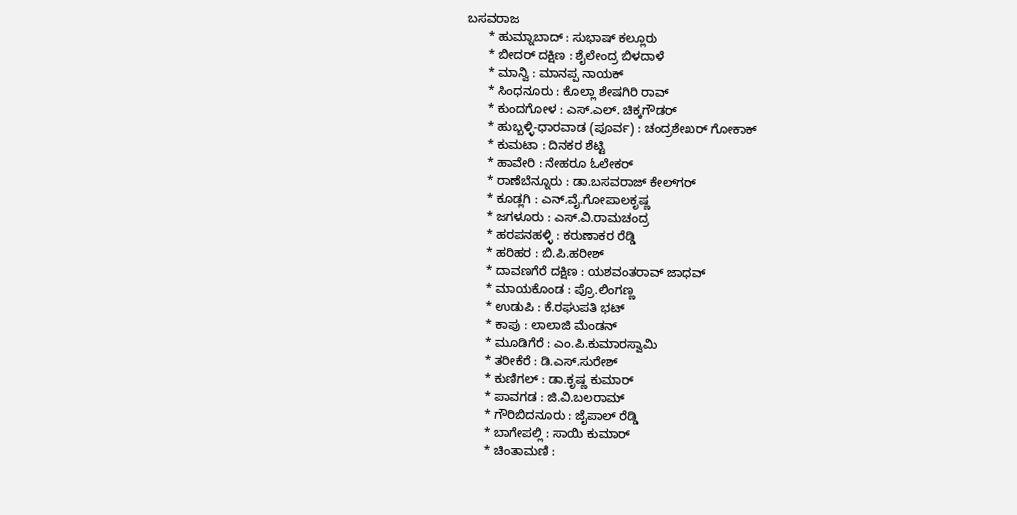ಬಸವರಾಜ
      * ಹುಮ್ನಾಬಾದ್ : ಸುಭಾಷ್ ಕಲ್ಲೂರು
      * ಬೀದರ್ ದಕ್ಷಿಣ : ಶೈಲೇಂದ್ರ ಬಿಳದಾಳೆ
      * ಮಾನ್ವಿ : ಮಾನಪ್ಪ ನಾಯಕ್
      * ಸಿಂಧನೂರು : ಕೊಲ್ಲಾ ಶೇಷಗಿರಿ ರಾವ್
      * ಕುಂದಗೋಳ : ಎಸ್‌.ಎಲ್. ಚಿಕ್ಕಗೌಡರ್
      * ಹುಬ್ಬಳ್ಳಿ-ಧಾರವಾಡ (ಪೂರ್ವ) : ಚಂದ್ರಶೇಖರ್ ಗೋಕಾಕ್
      * ಕುಮಟಾ : ದಿನಕರ ಶೆಟ್ಟಿ
      * ಹಾವೇರಿ : ನೇಹರೂ ಓಲೇಕರ್
      * ರಾಣೆಬೆನ್ನೂರು : ಡಾ.ಬಸವರಾಜ್ ಕೇಲ್‌ಗರ್
      * ಕೂಡ್ಲಗಿ : ಎನ್‌.ವೈ.ಗೋಪಾಲಕೃಷ್ಣ
      * ಜಗಳೂರು : ಎಸ್‌.ವಿ.ರಾಮಚಂದ್ರ
      * ಹರಪನಹಳ್ಳಿ : ಕರುಣಾಕರ ರೆಡ್ಡಿ
      * ಹರಿಹರ : ಬಿ.ಪಿ.ಹರೀಶ್
      * ದಾವಣಗೆರೆ ದಕ್ಷಿಣ : ಯಶವಂತರಾವ್ ಜಾಧವ್
      * ಮಾಯಕೊಂಡ : ಪ್ರೊ.ಲಿಂಗಣ್ಣ
      * ಉಡುಪಿ : ಕೆ.ರಘುಪತಿ ಭಟ್
      * ಕಾಪು : ಲಾಲಾಜಿ ಮೆಂಡನ್
      * ಮೂಡಿಗೆರೆ : ಎಂ.ಪಿ.ಕುಮಾರಸ್ವಾಮಿ
      * ತರೀಕೆರೆ : ಡಿ.ಎಸ್.ಸುರೇಶ್
      * ಕುಣಿಗಲ್ : ಡಾ.ಕೃಷ್ಣ ಕುಮಾರ್
      * ಪಾವಗಡ : ಜಿ.ವಿ.ಬಲರಾಮ್
      * ಗೌರಿಬಿದನೂರು : ಜೈಪಾಲ್ ರೆಡ್ಡಿ
      * ಬಾಗೇಪಲ್ಲಿ : ಸಾಯಿ ಕುಮಾರ್
      * ಚಿಂತಾಮಣಿ :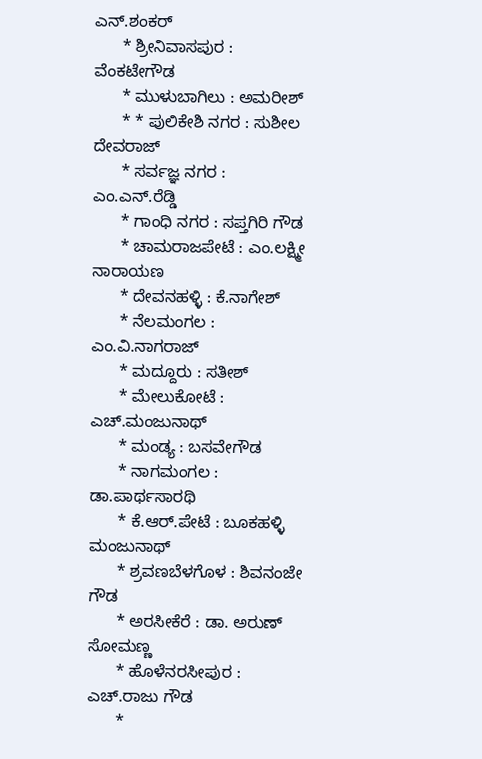ಎನ್.ಶಂಕರ್
      * ಶ್ರೀನಿವಾಸಪುರ : ವೆಂಕಟೇಗೌಡ
      * ಮುಳುಬಾಗಿಲು : ಅಮರೀಶ್
      * * ಪುಲಿಕೇಶಿ ನಗರ : ಸುಶೀಲ ದೇವರಾಜ್
      * ಸರ್ವಜ್ಞ ನಗರ : ಎಂ.ಎನ್.ರೆಡ್ಡಿ
      * ಗಾಂಧಿ ನಗರ : ಸಪ್ತಗಿರಿ ಗೌಡ
      * ಚಾಮರಾಜಪೇಟೆ : ಎಂ.ಲಕ್ಷ್ಮೀ ನಾರಾಯಣ
      * ದೇವನಹಳ್ಳಿ : ಕೆ.ನಾಗೇಶ್
      * ನೆಲಮಂಗಲ : ಎಂ.ವಿ.ನಾಗರಾಜ್
      * ಮದ್ದೂರು : ಸತೀಶ್
      * ಮೇಲುಕೋಟೆ : ಎಚ್.ಮಂಜುನಾಥ್
      * ಮಂಡ್ಯ : ಬಸವೇಗೌಡ
      * ನಾಗಮಂಗಲ : ಡಾ.ಪಾರ್ಥಸಾರಥಿ
      * ಕೆ.ಆರ್.ಪೇಟೆ : ಬೂಕಹಳ್ಳಿ ಮಂಜುನಾಥ್
      * ಶ್ರವಣಬೆಳಗೊಳ : ಶಿವನಂಜೇ ಗೌಡ
      * ಅರಸೀಕೆರೆ : ಡಾ. ಅರುಣ್ ಸೋಮಣ್ಣ
      * ಹೊಳೆನರಸೀಪುರ : ಎಚ್.ರಾಜು ಗೌಡ
      *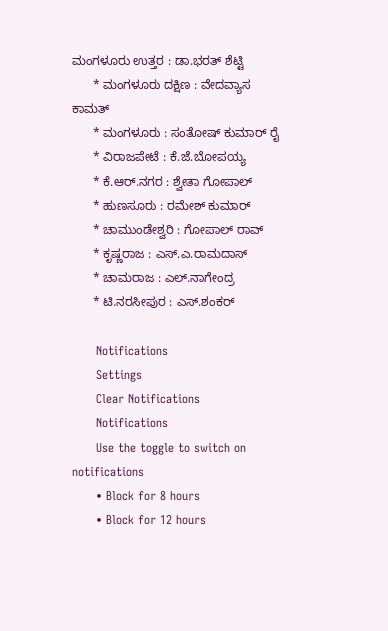ಮಂಗಳೂರು ಉತ್ತರ : ಡಾ.ಭರತ್ ಶೆಟ್ಟಿ
      * ಮಂಗಳೂರು ದಕ್ಷಿಣ : ವೇದವ್ಯಾಸ ಕಾಮತ್
      * ಮಂಗಳೂರು : ಸಂತೋಷ್ ಕುಮಾರ್ ರೈ
      * ವಿರಾಜಪೇಟೆ : ಕೆ.ಜೆ.ಬೋಪಯ್ಯ
      * ಕೆ.ಆರ್.ನಗರ : ಶ್ವೇತಾ ಗೋಪಾಲ್
      * ಹುಣಸೂರು : ರಮೇಶ್ ಕುಮಾರ್
      * ಚಾಮುಂಡೇಶ್ವರಿ : ಗೋಪಾಲ್ ರಾವ್
      * ಕೃಷ್ಣರಾಜ : ಎಸ್.ಎ.ರಾಮದಾಸ್
      * ಚಾಮರಾಜ : ಎಲ್.ನಾಗೇಂದ್ರ
      * ಟಿ.ನರಸೀಪುರ : ಎಸ್.ಶಂಕರ್

      Notifications
      Settings
      Clear Notifications
      Notifications
      Use the toggle to switch on notifications
      • Block for 8 hours
      • Block for 12 hours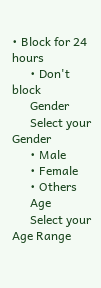• Block for 24 hours
      • Don't block
      Gender
      Select your Gender
      • Male
      • Female
      • Others
      Age
      Select your Age Range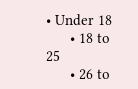• Under 18
      • 18 to 25
      • 26 to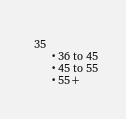35
      • 36 to 45
      • 45 to 55
      • 55+